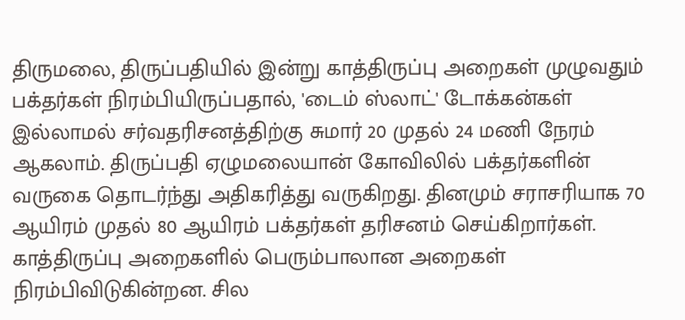திருமலை, திருப்பதியில் இன்று காத்திருப்பு அறைகள் முழுவதும் பக்தர்கள் நிரம்பியிருப்பதால், 'டைம் ஸ்லாட்' டோக்கன்கள் இல்லாமல் சர்வதரிசனத்திற்கு சுமார் 20 முதல் 24 மணி நேரம் ஆகலாம். திருப்பதி ஏழுமலையான் கோவிலில் பக்தர்களின் வருகை தொடர்ந்து அதிகரித்து வருகிறது. தினமும் சராசரியாக 70 ஆயிரம் முதல் 80 ஆயிரம் பக்தர்கள் தரிசனம் செய்கிறார்கள். காத்திருப்பு அறைகளில் பெரும்பாலான அறைகள் நிரம்பிவிடுகின்றன. சில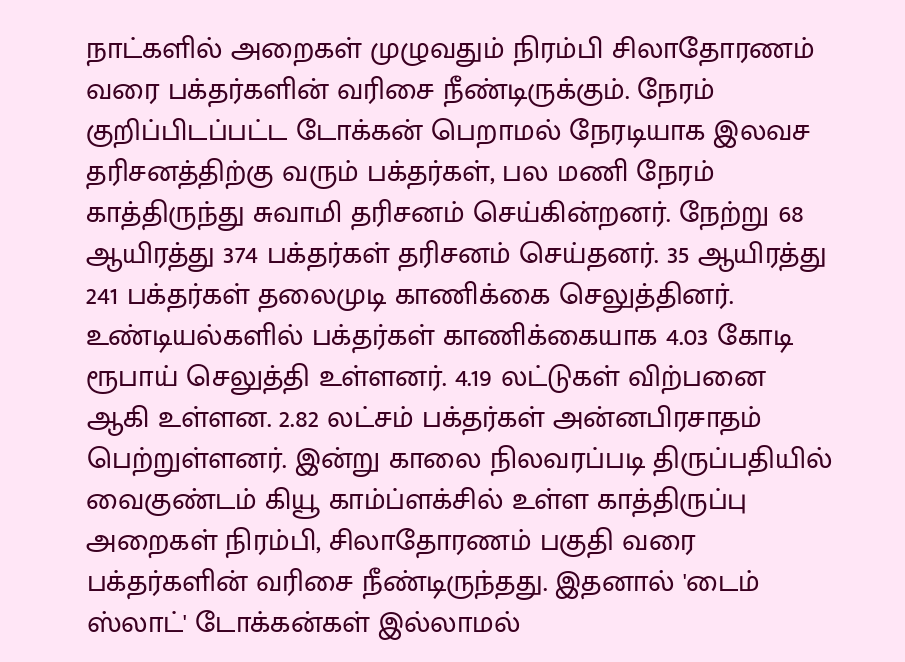நாட்களில் அறைகள் முழுவதும் நிரம்பி சிலாதோரணம் வரை பக்தர்களின் வரிசை நீண்டிருக்கும். நேரம் குறிப்பிடப்பட்ட டோக்கன் பெறாமல் நேரடியாக இலவச தரிசனத்திற்கு வரும் பக்தர்கள், பல மணி நேரம் காத்திருந்து சுவாமி தரிசனம் செய்கின்றனர். நேற்று 68 ஆயிரத்து 374 பக்தர்கள் தரிசனம் செய்தனர். 35 ஆயிரத்து 241 பக்தர்கள் தலைமுடி காணிக்கை செலுத்தினர். உண்டியல்களில் பக்தர்கள் காணிக்கையாக 4.03 கோடி ரூபாய் செலுத்தி உள்ளனர். 4.19 லட்டுகள் விற்பனை ஆகி உள்ளன. 2.82 லட்சம் பக்தர்கள் அன்னபிரசாதம் பெற்றுள்ளனர். இன்று காலை நிலவரப்படி திருப்பதியில் வைகுண்டம் கியூ காம்ப்ளக்சில் உள்ள காத்திருப்பு அறைகள் நிரம்பி, சிலாதோரணம் பகுதி வரை பக்தர்களின் வரிசை நீண்டிருந்தது. இதனால் 'டைம் ஸ்லாட்' டோக்கன்கள் இல்லாமல்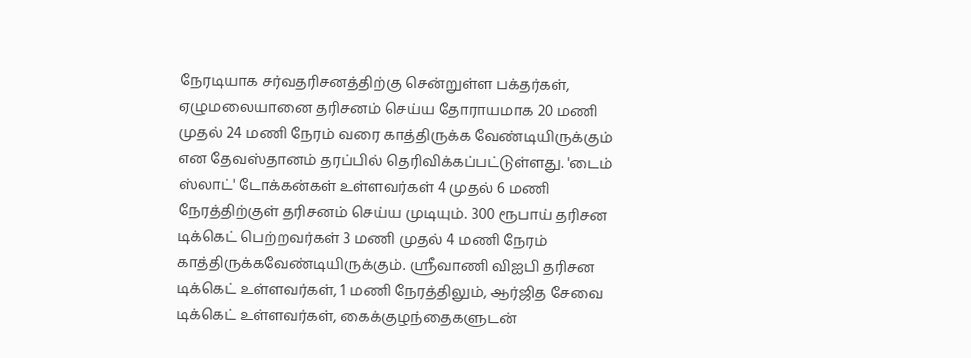நேரடியாக சர்வதரிசனத்திற்கு சென்றுள்ள பக்தர்கள், ஏழுமலையானை தரிசனம் செய்ய தோராயமாக 20 மணி முதல் 24 மணி நேரம் வரை காத்திருக்க வேண்டியிருக்கும் என தேவஸ்தானம் தரப்பில் தெரிவிக்கப்பட்டுள்ளது. 'டைம் ஸ்லாட்' டோக்கன்கள் உள்ளவர்கள் 4 முதல் 6 மணி நேரத்திற்குள் தரிசனம் செய்ய முடியும். 300 ரூபாய் தரிசன டிக்கெட் பெற்றவர்கள் 3 மணி முதல் 4 மணி நேரம் காத்திருக்கவேண்டியிருக்கும். ஸ்ரீவாணி விஐபி தரிசன டிக்கெட் உள்ளவர்கள், 1 மணி நேரத்திலும், ஆர்ஜித சேவை டிக்கெட் உள்ளவர்கள், கைக்குழந்தைகளுடன்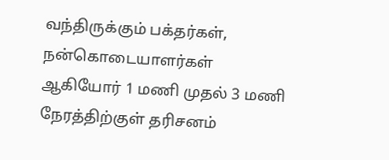வந்திருக்கும் பக்தர்கள், நன்கொடையாளர்கள் ஆகியோர் 1 மணி முதல் 3 மணி நேரத்திற்குள் தரிசனம்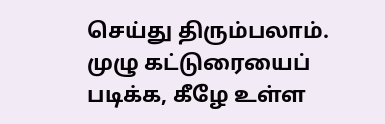செய்து திரும்பலாம். முழு கட்டுரையைப் படிக்க, கீழே உள்ள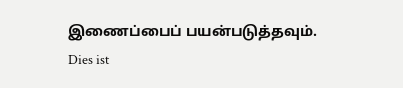இணைப்பைப் பயன்படுத்தவும்.
Dies ist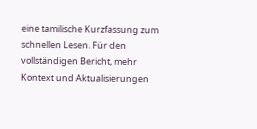eine tamilische Kurzfassung zum schnellen Lesen. Für den vollständigen Bericht, mehr Kontext und Aktualisierungen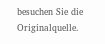besuchen Sie die Originalquelle.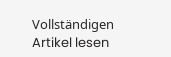Vollständigen Artikel lesen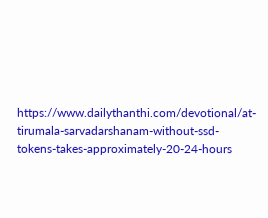https://www.dailythanthi.com/devotional/at-tirumala-sarvadarshanam-without-ssd-tokens-takes-approximately-20-24-hours